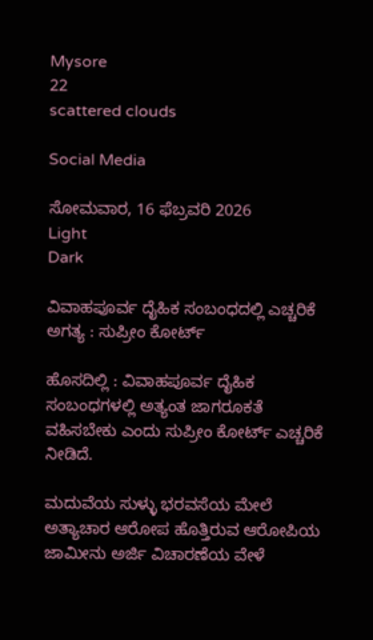Mysore
22
scattered clouds

Social Media

ಸೋಮವಾರ, 16 ಫೆಬ್ರವರಿ 2026
Light
Dark

ವಿವಾಹಪೂರ್ವ ದೈಹಿಕ ಸಂಬಂಧದಲ್ಲಿ ಎಚ್ಚರಿಕೆ ಅಗತ್ಯ : ಸುಪ್ರೀಂ ಕೋರ್ಟ್‌

ಹೊಸದಿಲ್ಲಿ : ವಿವಾಹಪೂರ್ವ ದೈಹಿಕ ಸಂಬಂಧಗಳಲ್ಲಿ ಅತ್ಯಂತ ಜಾಗರೂಕತೆ ವಹಿಸಬೇಕು ಎಂದು ಸುಪ್ರೀಂ ಕೋರ್ಟ್‌ ಎಚ್ಚರಿಕೆ ನೀಡಿದೆ.

ಮದುವೆಯ ಸುಳ್ಳು ಭರವಸೆಯ ಮೇಲೆ ಅತ್ಯಾಚಾರ ಆರೋಪ ಹೊತ್ತಿರುವ ಆರೋಪಿಯ ಜಾಮೀನು ಅರ್ಜಿ ವಿಚಾರಣೆಯ ವೇಳೆ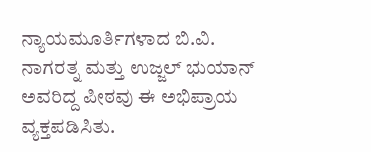ನ್ಯಾಯಮೂರ್ತಿಗಳಾದ ಬಿ.ವಿ. ನಾಗರತ್ನ ಮತ್ತು ಉಜ್ಜಲ್ ಭುಯಾನ್ ಅವರಿದ್ದ ಪೀಠವು ಈ ಅಭಿಪ್ರಾಯ ವ್ಯಕ್ತಪಡಿಸಿತು.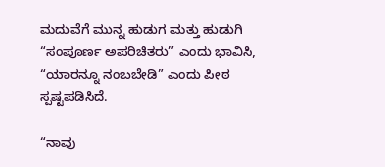ಮದುವೆಗೆ ಮುನ್ನ ಹುಡುಗ ಮತ್ತು ಹುಡುಗಿ “ಸಂಪೂರ್ಣ ಅಪರಿಚಿತರು” ಎಂದು ಭಾವಿಸಿ, “ಯಾರನ್ನೂ ನಂಬಬೇಡಿ” ಎಂದು ಪೀಠ ಸ್ಪಷ್ಟಪಡಿಸಿದೆ.

“ನಾವು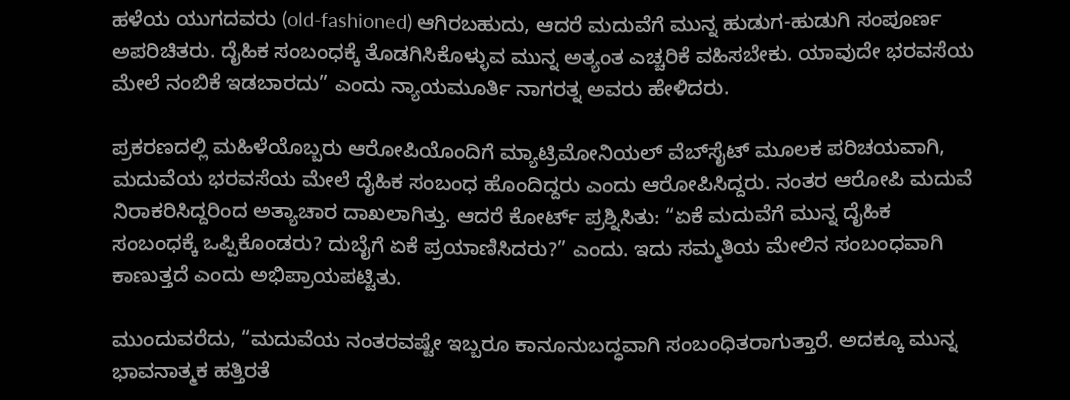ಹಳೆಯ ಯುಗದವರು (old-fashioned) ಆಗಿರಬಹುದು, ಆದರೆ ಮದುವೆಗೆ ಮುನ್ನ ಹುಡುಗ-ಹುಡುಗಿ ಸಂಪೂರ್ಣ ಅಪರಿಚಿತರು. ದೈಹಿಕ ಸಂಬಂಧಕ್ಕೆ ತೊಡಗಿಸಿಕೊಳ್ಳುವ ಮುನ್ನ ಅತ್ಯಂತ ಎಚ್ಚರಿಕೆ ವಹಿಸಬೇಕು. ಯಾವುದೇ ಭರವಸೆಯ ಮೇಲೆ ನಂಬಿಕೆ ಇಡಬಾರದು” ಎಂದು ನ್ಯಾಯಮೂರ್ತಿ ನಾಗರತ್ನ ಅವರು ಹೇಳಿದರು.

ಪ್ರಕರಣದಲ್ಲಿ ಮಹಿಳೆಯೊಬ್ಬರು ಆರೋಪಿಯೊಂದಿಗೆ ಮ್ಯಾಟ್ರಿಮೋನಿಯಲ್ ವೆಬ್‌ಸೈಟ್ ಮೂಲಕ ಪರಿಚಯವಾಗಿ, ಮದುವೆಯ ಭರವಸೆಯ ಮೇಲೆ ದೈಹಿಕ ಸಂಬಂಧ ಹೊಂದಿದ್ದರು ಎಂದು ಆರೋಪಿಸಿದ್ದರು. ನಂತರ ಆರೋಪಿ ಮದುವೆ ನಿರಾಕರಿಸಿದ್ದರಿಂದ ಅತ್ಯಾಚಾರ ದಾಖಲಾಗಿತ್ತು. ಆದರೆ ಕೋರ್ಟ್‌ ಪ್ರಶ್ನಿಸಿತು: “ಏಕೆ ಮದುವೆಗೆ ಮುನ್ನ ದೈಹಿಕ ಸಂಬಂಧಕ್ಕೆ ಒಪ್ಪಿಕೊಂಡರು? ದುಬೈಗೆ ಏಕೆ ಪ್ರಯಾಣಿಸಿದರು?” ಎಂದು. ಇದು ಸಮ್ಮತಿಯ ಮೇಲಿನ ಸಂಬಂಧವಾಗಿ ಕಾಣುತ್ತದೆ ಎಂದು ಅಭಿಪ್ರಾಯಪಟ್ಟಿತು.

ಮುಂದುವರೆದು, “ಮದುವೆಯ ನಂತರವಷ್ಟೇ ಇಬ್ಬರೂ ಕಾನೂನುಬದ್ಧವಾಗಿ ಸಂಬಂಧಿತರಾಗುತ್ತಾರೆ. ಅದಕ್ಕೂ ಮುನ್ನ ಭಾವನಾತ್ಮಕ ಹತ್ತಿರತೆ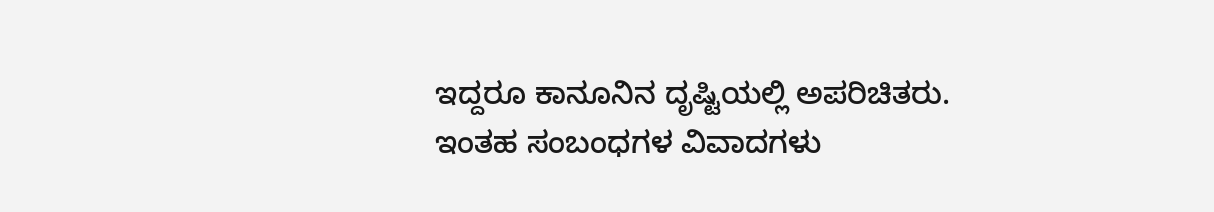ಇದ್ದರೂ ಕಾನೂನಿನ ದೃಷ್ಟಿಯಲ್ಲಿ ಅಪರಿಚಿತರು. ಇಂತಹ ಸಂಬಂಧಗಳ ವಿವಾದಗಳು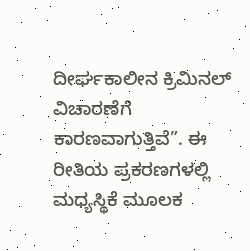ದೀರ್ಘಕಾಲೀನ ಕ್ರಿಮಿನಲ್ ವಿಚಾರಣೆಗೆ ಕಾರಣವಾಗುತ್ತಿವೆ”. ಈ ರೀತಿಯ ಪ್ರಕರಣಗಳಲ್ಲಿ ಮಧ್ಯಸ್ಥಿಕೆ ಮೂಲಕ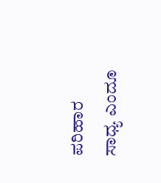ಪರಿಹಾರ ಸಾಧ್ಯ ಎಂದೂ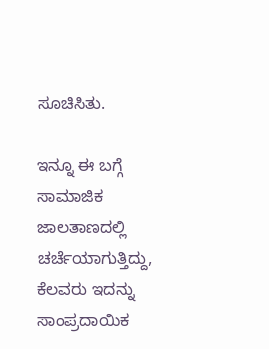ಸೂಚಿಸಿತು.

ಇನ್ನೂ ಈ ಬಗ್ಗೆ ಸಾಮಾಜಿಕ ಜಾಲತಾಣದಲ್ಲಿ ಚರ್ಚೆಯಾಗುತ್ತಿದ್ದು, ಕೆಲವರು ಇದನ್ನು ಸಾಂಪ್ರದಾಯಿಕ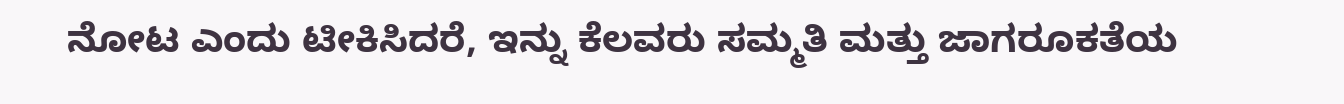ನೋಟ ಎಂದು ಟೀಕಿಸಿದರೆ, ಇನ್ನು ಕೆಲವರು ಸಮ್ಮತಿ ಮತ್ತು ಜಾಗರೂಕತೆಯ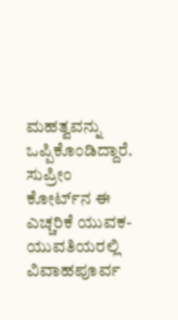ಮಹತ್ವವನ್ನು ಒಪ್ಪಿಕೊಂಡಿದ್ದಾರೆ. ಸುಪ್ರೀಂ ಕೋರ್ಟ್‌ನ ಈ ಎಚ್ಚರಿಕೆ ಯುವಕ-ಯುವತಿಯರಲ್ಲಿ ವಿವಾಹಪೂರ್ವ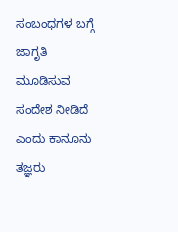ಸಂಬಂಧಗಳ ಬಗ್ಗೆ ಜಾಗೃತಿ ಮೂಡಿಸುವ ಸಂದೇಶ ನೀಡಿದೆ ಎಂದು ಕಾನೂನು ತಜ್ಞರು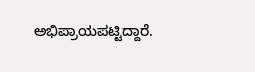ಅಭಿಪ್ರಾಯಪಟ್ಟಿದ್ದಾರೆ.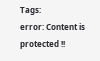Tags:
error: Content is protected !!